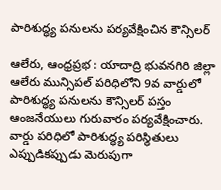పారిశుద్ధ్య పనులను పర్యవేక్షించిన కౌన్సిలర్

ఆలేరు, ఆంధ్రప్రభ : యాదాద్రి భువనగిరి జిల్లా ఆలేరు మున్సిపల్ పరిధిలోని 9వ వార్డులో పారిశుద్ధ్య పనులను కౌన్సిలర్ పస్తం ఆంజనేయులు గురువారం పర్యవేక్షించారు. వార్డు పరిధిలో పారిశుద్ధ్య పరిస్థితులు ఎప్పుడికప్పుడు మెరుపుగా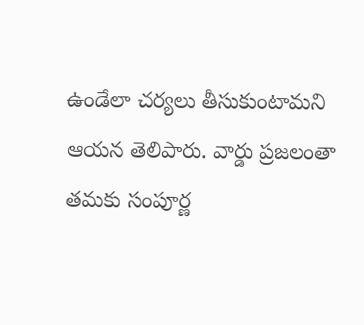ఉండేలా చర్యలు తీసుకుంటామని ఆయన తెలిపారు. వార్డు ప్రజలంతా తమకు సంపూర్ణ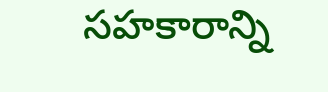సహకారాన్ని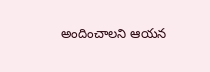అందించాలని ఆయన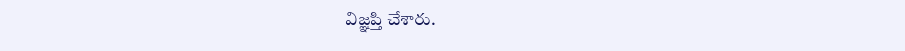విజ్ఞప్తి చేశారు.